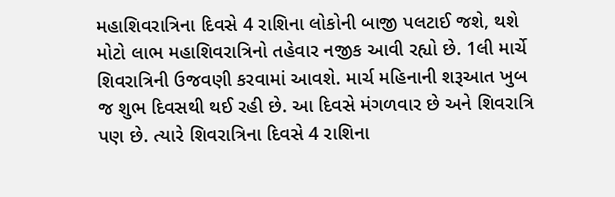મહાશિવરાત્રિના દિવસે 4 રાશિના લોકોની બાજી પલટાઈ જશે, થશે મોટો લાભ મહાશિવરાત્રિનો તહેવાર નજીક આવી રહ્યો છે. 1લી માર્ચે શિવરાત્રિની ઉજવણી કરવામાં આવશે. માર્ચ મહિનાની શરૂઆત ખુબ જ શુભ દિવસથી થઈ રહી છે. આ દિવસે મંગળવાર છે અને શિવરાત્રિ પણ છે. ત્યારે શિવરાત્રિના દિવસે 4 રાશિના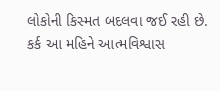લોકોની કિસ્મત બદલવા જઈ રહી છે. કર્ક આ મહિને આત્મવિશ્વાસ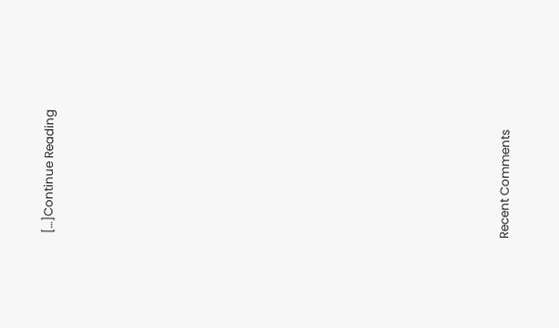[…]Continue Reading


















Recent Comments